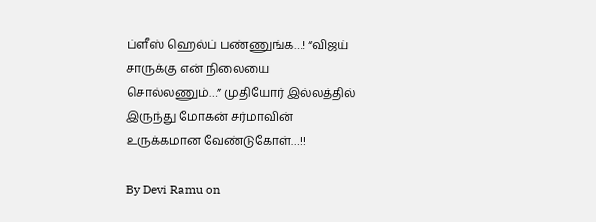ப்ளீஸ் ஹெல்ப் பண்ணுங்க…! “விஜய் சாருக்கு என் நிலையை சொல்லணும்…” முதியோர் இல்லத்தில் இருந்து மோகன் சர்மாவின் உருக்கமான வேண்டுகோள்…!!

By Devi Ramu on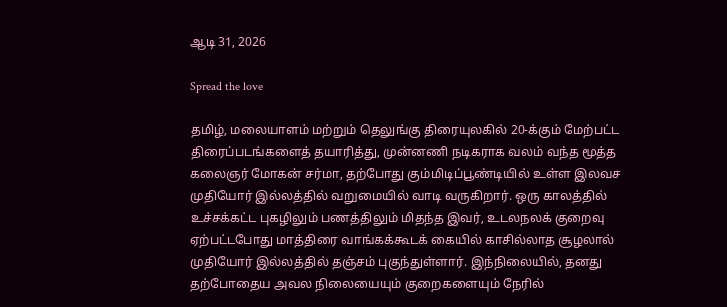ஆடி 31, 2026

Spread the love

தமிழ், மலையாளம் மற்றும் தெலுங்கு திரையுலகில் 20-க்கும் மேற்பட்ட திரைப்படங்களைத் தயாரித்து, முன்னணி நடிகராக வலம் வந்த மூத்த கலைஞர் மோகன் சர்மா, தற்போது கும்மிடிப்பூண்டியில் உள்ள இலவச முதியோர் இல்லத்தில் வறுமையில் வாடி வருகிறார். ஒரு காலத்தில் உச்சக்கட்ட புகழிலும் பணத்திலும் மிதந்த இவர், உடலநலக் குறைவு ஏற்பட்டபோது மாத்திரை வாங்கக்கூடக் கையில் காசில்லாத சூழலால் முதியோர் இல்லத்தில் தஞ்சம் புகுந்துள்ளார். இந்நிலையில், தனது தற்போதைய அவல நிலையையும் குறைகளையும் நேரில்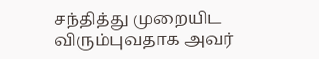சந்தித்து முறையிட விரும்புவதாக அவர்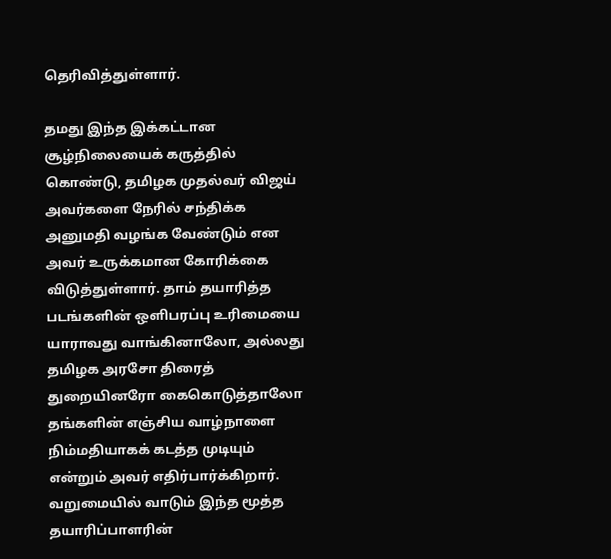தெரிவித்துள்ளார்.

தமது இந்த இக்கட்டான சூழ்நிலையைக் கருத்தில் கொண்டு, தமிழக முதல்வர் விஜய் அவர்களை நேரில் சந்திக்க அனுமதி வழங்க வேண்டும் என அவர் உருக்கமான கோரிக்கை விடுத்துள்ளார். தாம் தயாரித்த படங்களின் ஒளிபரப்பு உரிமையை யாராவது வாங்கினாலோ, அல்லது தமிழக அரசோ திரைத் துறையினரோ கைகொடுத்தாலோ தங்களின் எஞ்சிய வாழ்நாளை நிம்மதியாகக் கடத்த முடியும் என்றும் அவர் எதிர்பார்க்கிறார். வறுமையில் வாடும் இந்த மூத்த தயாரிப்பாளரின்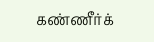கண்ணீர்க்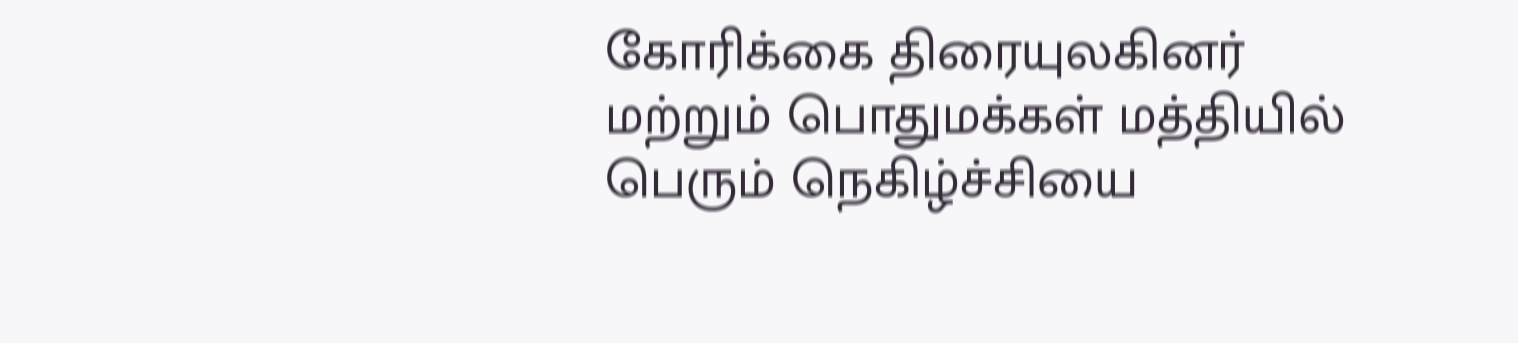கோரிக்கை திரையுலகினர் மற்றும் பொதுமக்கள் மத்தியில் பெரும் நெகிழ்ச்சியை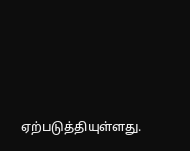ஏற்படுத்தியுள்ளது.